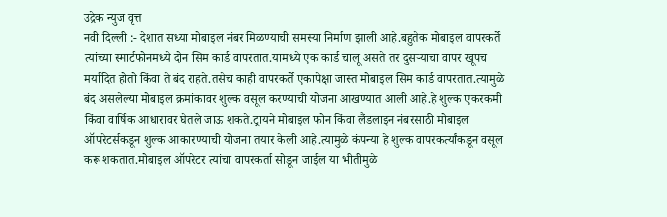उद्रेक न्युज वृत्त
नवी दिल्ली :- देशात सध्या मोबाइल नंबर मिळण्याची समस्या निर्माण झाली आहे.बहुतेक मोबाइल वापरकर्ते त्यांच्या स्मार्टफोनमध्ये दोन सिम कार्ड वापरतात.यामध्ये एक कार्ड चालू असते तर दुसऱ्याचा वापर खूपच मर्यादित होतो किंवा ते बंद राहते.तसेच काही वापरकर्ते एकापेक्षा जास्त मोबाइल सिम कार्ड वापरतात.त्यामुळे बंद असलेल्या मोबाइल क्रमांकावर शुल्क वसूल करण्याची योजना आखण्यात आली आहे.हे शुल्क एकरकमी किंवा वार्षिक आधारावर घेतले जाऊ शकते.ट्रायने मोबाइल फोन किंवा लैंडलाइन नंबरसाठी मोबाइल ऑपरेटर्सकडून शुल्क आकारण्याची योजना तयार केली आहे.त्यामुळे कंपन्या हे शुल्क वापरकर्त्यांकडून वसूल करू शकतात.मोबाइल ऑपरेटर त्यांचा वापरकर्ता सोडून जाईल या भीतीमुळे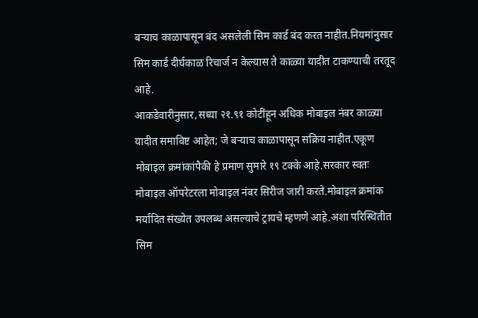बऱ्याच काळापासून बंद असलेली सिम कार्ड बंद करत नाहीत.नियमांनुसार सिम कार्ड दीर्घकाळ रिचार्ज न केल्यास ते काळ्या यादीत टाकण्याची तरतूद आहे.
आकडेवारीनुसार,सध्या २१.९१ कोटींहून अधिक मोबाइल नंबर काळ्या यादीत समाविष्ट आहेत; जे बऱ्याच काळापासून सक्रिय नाहीत.एकूण मोबाइल क्रमांकांपैकी हे प्रमाण सुमारे १९ टक्के आहे.सरकार स्वतः मोबाइल ऑपरेटरला मोबाइल नंबर सिरीज जारी करते.मोबाइल क्रमांक मर्यादित संख्येत उपलब्ध असल्याचे ट्रायचे म्हणणे आहे.अशा परिस्थितीत सिम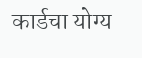कार्डचा योग्य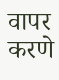वापर करणे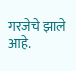गरजेचे झाले आहे.